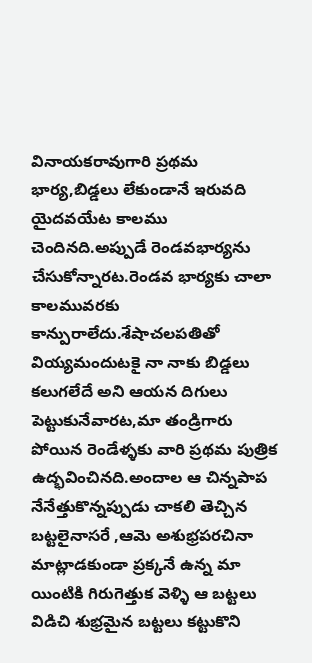వినాయకరావుగారి ప్రథమ భార్య,బిడ్డలు లేకుండానే ఇరువది యైదవయేట కాలము చెందినది.అప్పుడే రెండవభార్యను చేసుకోన్నారట.రెండవ భార్యకు చాలా కాలమువరకు కాన్పురాలేదు.శేషాచలపతితో వియ్యమందుటకై నా నాకు బిడ్డలు కలుగలేదే అని ఆయన దిగులు పెట్టుకునేవారట,మా తండ్రిగారు పోయిన రెండేళ్ళకు వారి ప్రథమ పుత్రిక ఉద్భవించినది.అందాల ఆ చిన్నపాప నేనేత్తుకొన్నప్పుడు చాకలి తెచ్చిన బట్టలైనాసరే ,ఆమె అశుభ్రపరచినా మాట్లాడకుండా ప్రక్కనే ఉన్న మా యింటికి గిరుగెత్తుక వెళ్ళి ఆ బట్టలు విడిచి శుభ్రమైన బట్టలు కట్టుకొని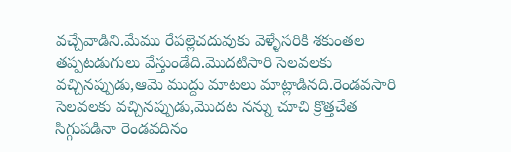వచ్చేవాడిని.మేము రేపల్లెచదువుకు వెళ్ళేసరికి శకుంతల తప్పటడుగులు వేస్తుండేది.మొదటిసారి సెలవలకు వచ్చినప్పుడు,ఆమె ముద్దు మాటలు మాట్లాడినది.రెండవసారి సెలవలకు వచ్చినప్పుడు,మొదట నన్ను చూచి క్రొత్తచేత సిగ్గుపడినా రెండవదినం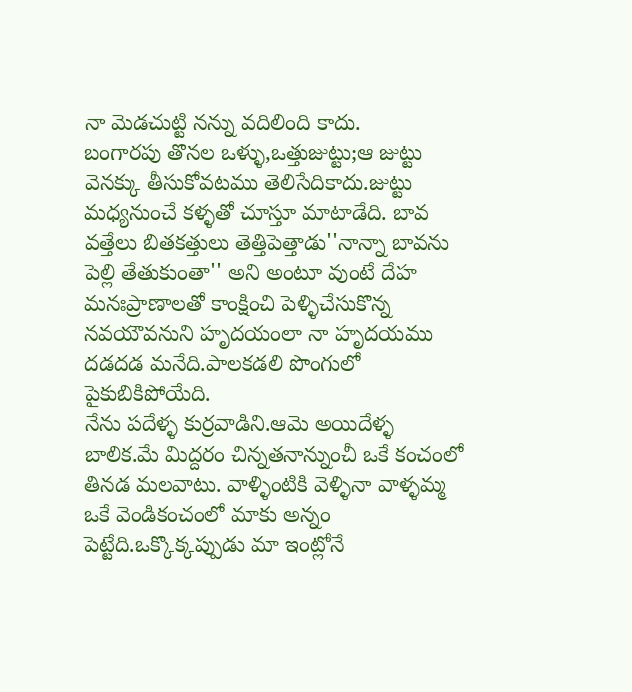నా మెడచుట్టి నన్ను వదిలింది కాదు.
బంగారపు తొనల ఒళ్ళు,ఒత్తుజుట్టు;ఆ జుట్టు వెనక్కు తీసుకోవటము తెలిసేదికాదు.జుట్టు మధ్యనుంచే కళ్ళతో చూస్తూ మాటాడేది. బావ వత్తేలు బితకత్తులు తెత్తిపెత్తాడు''నాన్నా బావను పెల్లి తేతుకుంతా'' అని అంటూ వుంటే దేహ మనఃప్రాణాలతో కాంక్షించి పెళ్ళిచేసుకొన్న నవయౌవనుని హృదయంలా నా హృదయము దడదడ మనేది.పాలకడలి పొంగులో పైకుబికిపోయేది.
నేను పదేళ్ళ కుర్రవాడిని.ఆమె అయిదేళ్ళ బాలిక.మే మిద్దరం చిన్నతనాన్నుంచీ ఒకే కంచంలో తినడ మలవాటు. వాళ్ళింటికి వెళ్ళినా వాళ్ళమ్మ ఒకే వెండికంచంలో మాకు అన్నం పెట్టేది.ఒక్కొక్కప్పుడు మా ఇంట్లోనే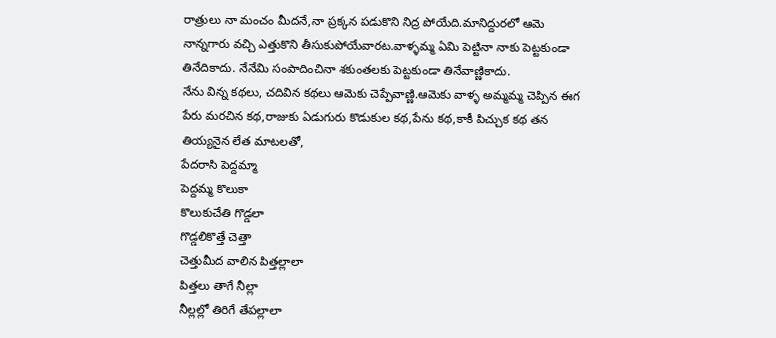రాత్రులు నా మంచం మీదనే,నా ప్రక్కన పడుకొని నిద్ర పోయేది.మానిద్దురలో ఆమె నాన్నగారు వచ్చి ఎత్తుకొని తీసుకుపోయేవారట.వాళ్ళమ్మ ఏమి పెట్టినా నాకు పెట్టకుండా తినేదికాదు. నేనేమి సంపాదించినా శకుంతలకు పెట్టకుండా తినేవాణ్ణికాదు.
నేను విన్న కథలు, చదివిన కథలు ఆమెకు చెప్పేవాణ్ణి.ఆమెకు వాళ్ళ అమ్మమ్మ చెప్పిన ఈగ పేరు మరచిన కథ,రాజుకు ఏడుగురు కొడుకుల కథ,పేను కథ,కాకీ పిచ్చుక కథ తన తియ్యనైన లేత మాటలతో,
పేదరాసి పెద్దమ్మా
పెద్దమ్మ కొలుకా
కొలుకుచేతి గొడ్డలా
గొడ్డలికొత్తే చెత్తా
చెత్తుమీద వాలిన పిత్తల్లాలా
పిత్తలు తాగే నీల్లా
నీల్లల్లో తిరిగే తేపల్లాలా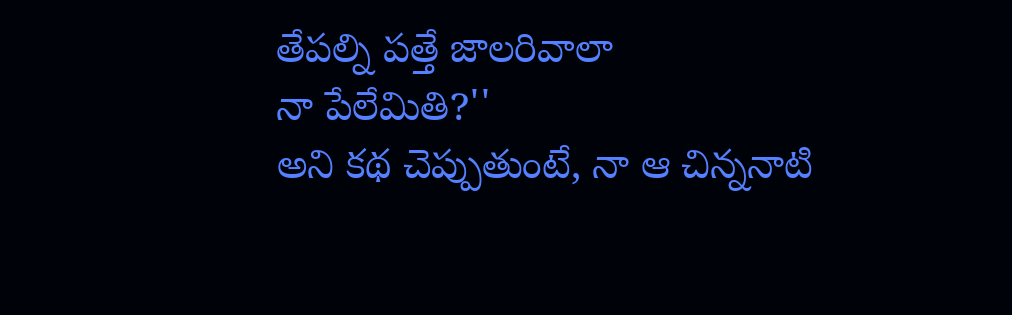తేపల్ని పత్తే జాలరివాలా
నా పేలేమితి?''
అని కథ చెప్పుతుంటే, నా ఆ చిన్ననాటి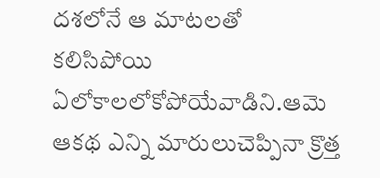దశలోనే ఆ మాటలతో కలిసిపోయి ఏలోకాలలోకోపోయేవాడిని.ఆమె ఆకథ ఎన్ని మారులుచెప్పినా క్రొత్త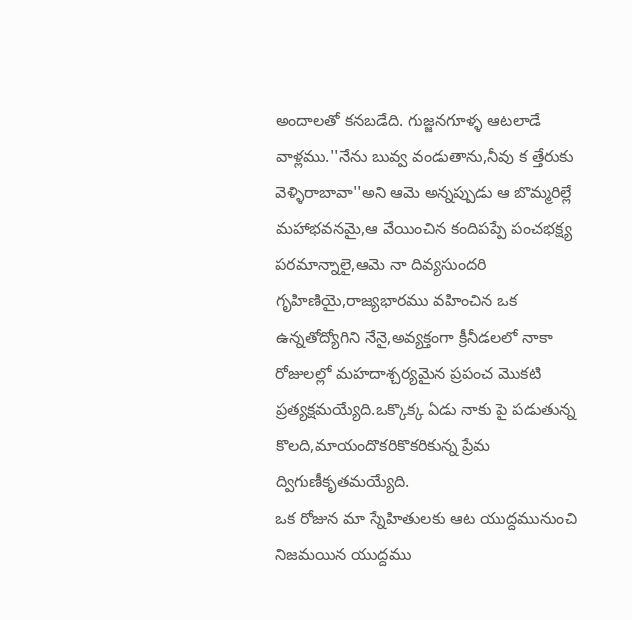అందాలతో కనబడేది. గుజ్జనగూళ్ళ ఆటలాడే వాళ్లము.''నేను బువ్వ వండుతాను,నీవు క త్తేరుకు వెళ్ళిరాబావా''అని ఆమె అన్నప్పుడు ఆ బొమ్మరిల్లే మహాభవనమై,ఆ వేయించిన కందిపప్పే పంచభక్ష్య పరమాన్నాలై,ఆమె నా దివ్యసుందరి గృహిణియై,రాజ్యభారము వహించిన ఒక ఉన్నతోద్యోగిని నేనై,అవ్యక్తంగా క్రీనీడలలో నాకా రోజులల్లో మహదాశ్చర్యమైన ప్రపంచ మొకటి ప్రత్యక్షమయ్యేది.ఒక్కొక్క ఏడు నాకు పై పడుతున్న కొలది,మాయందొకరికొకరికున్న ప్రేమ ద్విగుణీకృతమయ్యేది.
ఒక రోజున మా స్నేహితులకు ఆట యుద్దమునుంచి నిజమయిన యుద్దము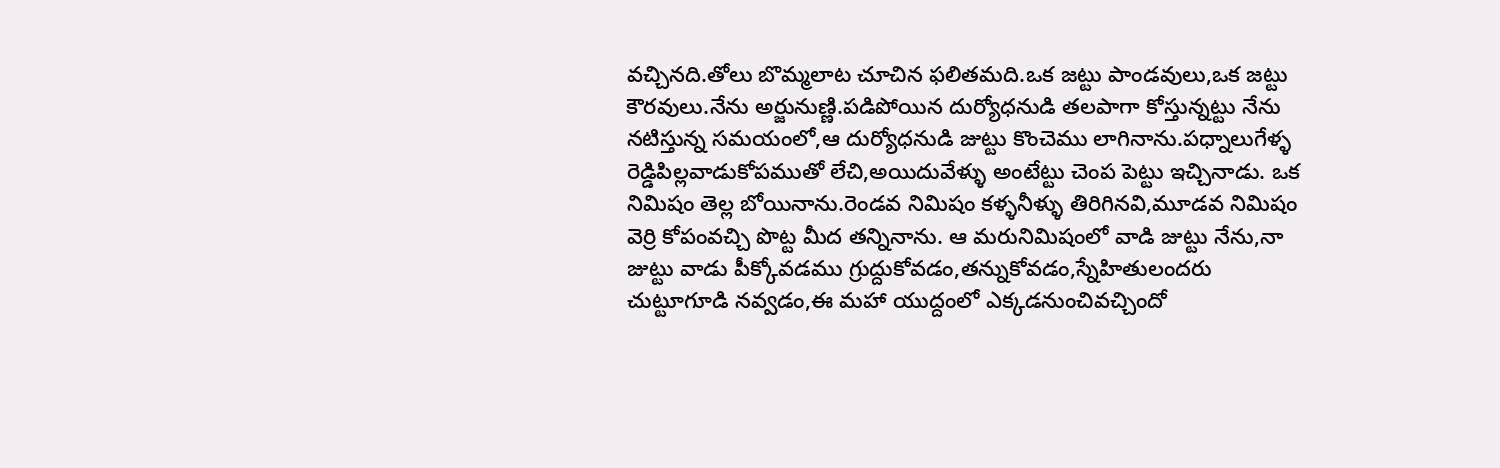వచ్చినది.తోలు బొమ్మలాట చూచిన ఫలితమది.ఒక జట్టు పాండవులు,ఒక జట్టు కౌరవులు.నేను అర్జునుణ్ణి.పడిపోయిన దుర్యోధనుడి తలపాగా కోస్తున్నట్టు నేను నటిస్తున్న సమయంలో,ఆ దుర్యోధనుడి జుట్టు కొంచెము లాగినాను.పధ్నాలుగేళ్ళ రెడ్డిపిల్లవాడుకోపముతో లేచి,అయిదువేళ్ళు అంటేట్టు చెంప పెట్టు ఇచ్చినాడు. ఒక నిమిషం తెల్ల బోయినాను.రెండవ నిమిషం కళ్ళనీళ్ళు తిరిగినవి,మూడవ నిమిషం వెర్రి కోపంవచ్చి పొట్ట మీద తన్నినాను. ఆ మరునిమిషంలో వాడి జుట్టు నేను,నా జుట్టు వాడు పీక్కోవడము గ్రుద్దుకోవడం,తన్నుకోవడం,స్నేహితులందరు చుట్టూగూడి నవ్వడం,ఈ మహా యుద్దంలో ఎక్కడనుంచివచ్చిందో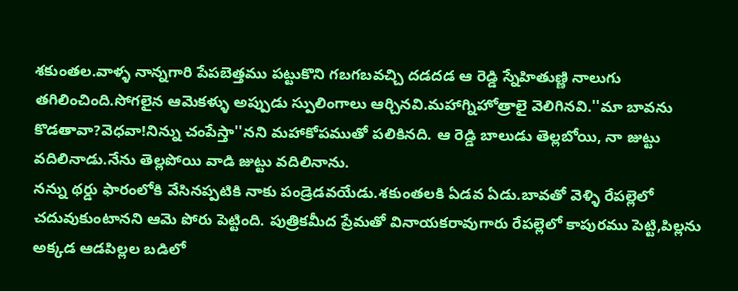శకుంతల.వాళ్ళ నాన్నగారి పేపబెత్తము పట్టుకొని గబగబవచ్చి దడదడ ఆ రెడ్డి స్నేహితుణ్ణి నాలుగు తగిలించింది.సోగలైన ఆమెకళ్ళు అప్పుడు స్పులింగాలు ఆర్చినవి.మహాగ్నిహోత్రాలై వెలిగినవి.''మా బావను కొడతావా?వెధవా!నిన్ను చంపేస్తా''నని మహాకోపముతో పలికినది. ఆ రెడ్డి బాలుడు తెల్లబోయి, నా జుట్టు వదిలినాడు.నేను తెల్లపోయి వాడి జుట్టు వదిలినాను.
నన్ను థర్డు ఫారంలోకి వేసినప్పటికి నాకు పండ్రెడవయేడు.శకుంతలకి ఏడవ ఏడు.బావతో వెళ్ళి రేపల్లెలో చదువుకుంటానని ఆమె పోరు పెట్టింది. పుత్రికమీద ప్రేమతో వినాయకరావుగారు రేపల్లెలో కాపురము పెట్టి,పిల్లను అక్కడ ఆడపిల్లల బడిలో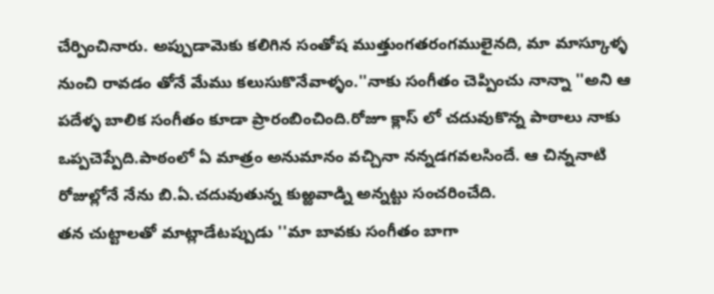చేర్పించినారు. అప్పుడామెకు కలిగిన సంతోష ముత్తుంగతరంగములైనది, మా మాస్కూళ్ళ నుంచి రావడం తోనే మేము కలుసుకొనేవాళ్ళం.''నాకు సంగీతం చెప్పించు నాన్నా ''అని ఆ పదేళ్ళ బాలిక సంగీతం కూడా ప్రారంబించింది.రోజూ క్లాస్ లో చదువుకొన్న పాఠాలు నాకు ఒప్పచెప్పేది.పాఠంలో ఏ మాత్రం అనుమానం వచ్చినా నన్నడగవలసిందే. ఆ చిన్ననాటి రోజుల్లోనే నేను బి.ఏ.చదువుతున్న కుఱ్ఱవాడ్ని అన్నట్టు సంచరించేది.
తన చుట్టాలతో మాట్లాడేటప్పుడు ''మా బావకు సంగీతం బాగా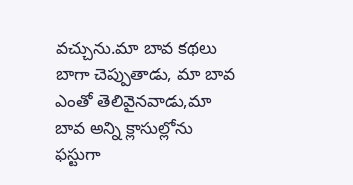వచ్చును.మా బావ కథలు బాగా చెప్పుతాడు, మా బావ ఎంతో తెలివైనవాడు,మా బావ అన్ని క్లాసుల్లోను ఫస్టుగా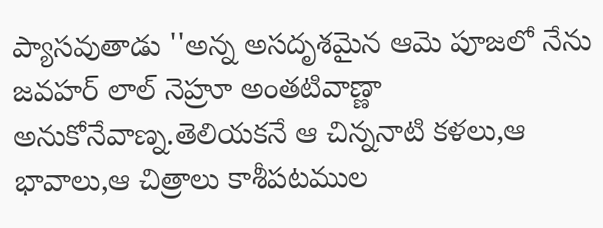ప్యాసవుతాడు ''అన్న అసదృశమైన ఆమె పూజలో నేను జవహర్ లాల్ నెహ్రూ అంతటివాణ్ణా అనుకోనేవాణ్న.తెలియకనే ఆ చిన్ననాటి కళలు,ఆ భావాలు,ఆ చిత్రాలు కాశీపటముల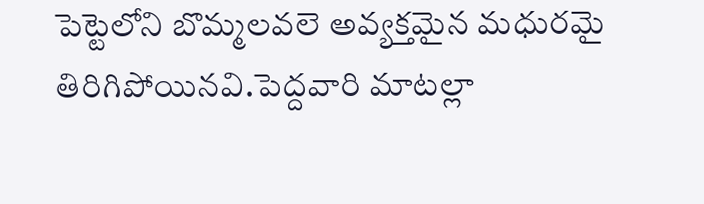పెట్టెలోని బొమ్మలవలె అవ్యక్తమైన మధురమై తిరిగిపోయినవి.పెద్దవారి మాటల్లా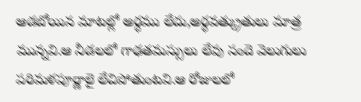ఆడబోయిన మాటల్లో అర్ధము లేదు,అర్ధవత్క్రుతులు మాత్ర మున్నవి.ఆ నీడలలో గాఢతమస్సులు లేవు సందె వెలుగులు పరిమళపూర్ణాలై లేచిపోతుంటవి.ఆ రోజులలో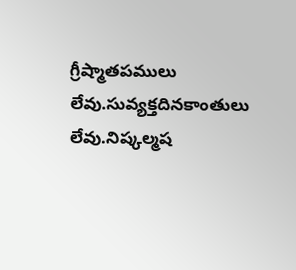గ్రీష్మాతపములు లేవు.సువ్యక్తదినకాంతులు లేవు.నిష్కల్మష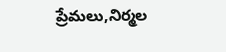ప్రేమలు,నిర్మల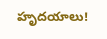హృదయాలు!